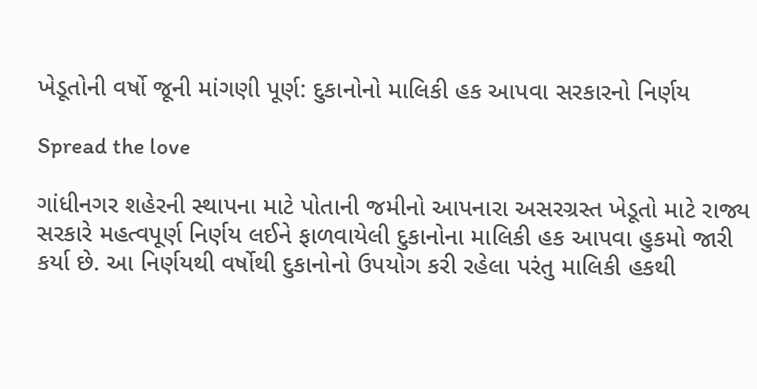ખેડૂતોની વર્ષો જૂની માંગણી પૂર્ણ: દુકાનોનો માલિકી હક આપવા સરકારનો નિર્ણય

Spread the love

ગાંધીનગર શહેરની સ્થાપના માટે પોતાની જમીનો આપનારા અસરગ્રસ્ત ખેડૂતો માટે રાજ્ય સરકારે મહત્વપૂર્ણ નિર્ણય લઈને ફાળવાયેલી દુકાનોના માલિકી હક આપવા હુકમો જારી કર્યા છે. આ નિર્ણયથી વર્ષોથી દુકાનોનો ઉપયોગ કરી રહેલા પરંતુ માલિકી હકથી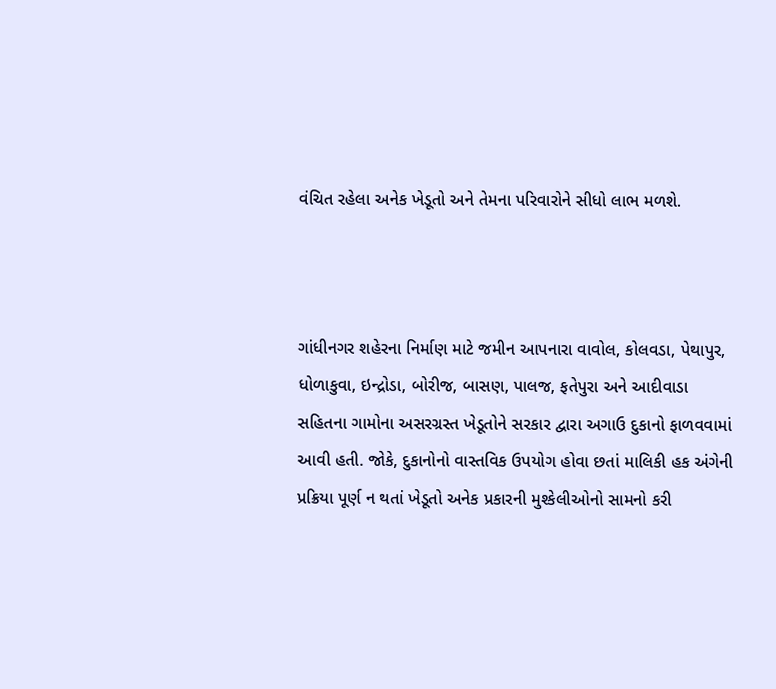વંચિત રહેલા અનેક ખેડૂતો અને તેમના પરિવારોને સીધો લાભ મળશે.



ગાંધીનગર શહેરના નિર્માણ માટે જમીન આપનારા વાવોલ, કોલવડા, પેથાપુર, ધોળાકુવા, ઇન્દ્રોડા, બોરીજ, બાસણ, પાલજ, ફતેપુરા અને આદીવાડા સહિતના ગામોના અસરગ્રસ્ત ખેડૂતોને સરકાર દ્વારા અગાઉ દુકાનો ફાળવવામાં આવી હતી. જોકે, દુકાનોનો વાસ્તવિક ઉપયોગ હોવા છતાં માલિકી હક અંગેની પ્રક્રિયા પૂર્ણ ન થતાં ખેડૂતો અનેક પ્રકારની મુશ્કેલીઓનો સામનો કરી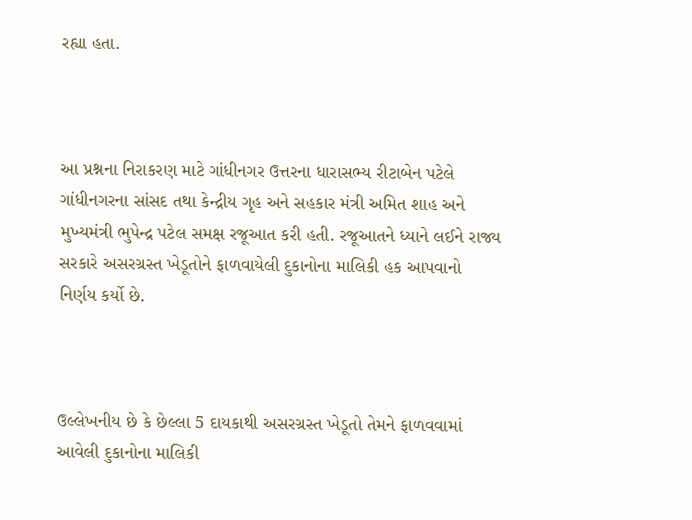રહ્યા હતા.



આ પ્રશ્નના નિરાકરણ માટે ગાંધીનગર ઉત્તરના ધારાસભ્ય રીટાબેન પટેલે ગાંધીનગરના સાંસદ તથા કેન્દ્રીય ગૃહ અને સહકાર મંત્રી અમિત શાહ અને મુખ્યમંત્રી ભુપેન્દ્ર પટેલ સમક્ષ રજૂઆત કરી હતી. રજૂઆતને ધ્યાને લઈને રાજ્ય સરકારે અસરગ્રસ્ત ખેડૂતોને ફાળવાયેલી દુકાનોના માલિકી હક આપવાનો નિર્ણય કર્યો છે.



ઉલ્લેખનીય છે કે છેલ્લા 5 દાયકાથી અસરગ્રસ્ત ખેડૂતો તેમને ફાળવવામાં આવેલી દુકાનોના માલિકી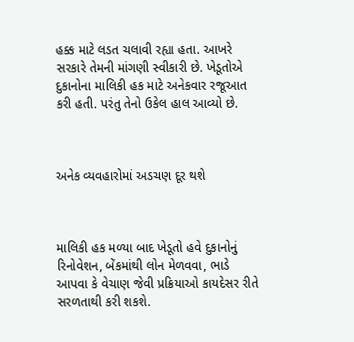હક્ક માટે લડત ચલાવી રહ્યા હતા. આખરે સરકારે તેમની માંગણી સ્વીકારી છે. ખેડૂતોએ દુકાનોના માલિકી હક માટે અનેકવાર રજૂઆત કરી હતી. પરંતુ તેનો ઉકેલ હાલ આવ્યો છે.



અનેક વ્યવહારોમાં અડચણ દૂર થશે



માલિકી હક મળ્યા બાદ ખેડૂતો હવે દુકાનોનું રિનોવેશન, બેંકમાંથી લોન મેળવવા, ભાડે આપવા કે વેચાણ જેવી પ્રક્રિયાઓ કાયદેસર રીતે સરળતાથી કરી શકશે.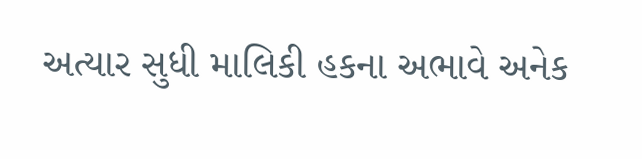અત્યાર સુધી માલિકી હકના અભાવે અનેક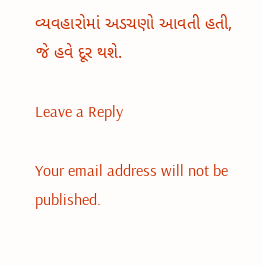વ્યવહારોમાં અડચણો આવતી હતી, જે હવે દૂર થશે.

Leave a Reply

Your email address will not be published.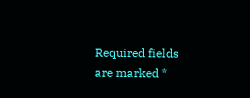Required fields are marked *